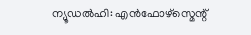ന്യൂഡൽഹി: എൻഫോഴ്സ്മെന്റ്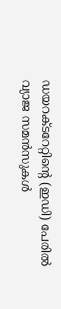ഡയറക്ടറേറ്റിന്റെ (ഇഡി) പേരിൽ വ്യാജ സമൻസുകൾ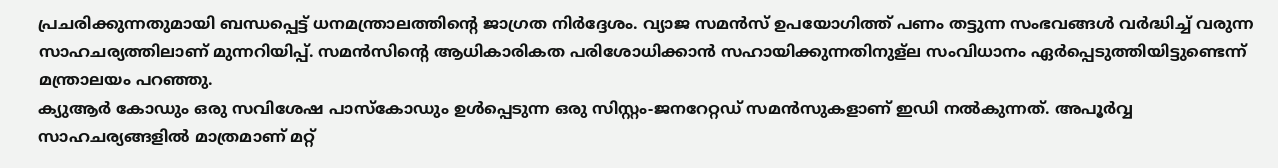പ്രചരിക്കുന്നതുമായി ബന്ധപ്പെട്ട് ധനമന്ത്രാലത്തിന്റെ ജാഗ്രത നിർദ്ദേശം. വ്യാജ സമൻസ് ഉപയോഗിത്ത് പണം തട്ടുന്ന സംഭവങ്ങൾ വർദ്ധിച്ച് വരുന്ന സാഹചര്യത്തിലാണ് മുന്നറിയിപ്പ്. സമൻസിന്റെ ആധികാരികത പരിശോധിക്കാൻ സഹായിക്കുന്നതിനുള്ല സംവിധാനം ഏർപ്പെടുത്തിയിട്ടുണ്ടെന്ന് മന്ത്രാലയം പറഞ്ഞു.
ക്യുആർ കോഡും ഒരു സവിശേഷ പാസ്കോഡും ഉൾപ്പെടുന്ന ഒരു സിസ്റ്റം-ജനറേറ്റഡ് സമൻസുകളാണ് ഇഡി നൽകുന്നത്. അപൂർവ്വ സാഹചര്യങ്ങളിൽ മാത്രമാണ് മറ്റ്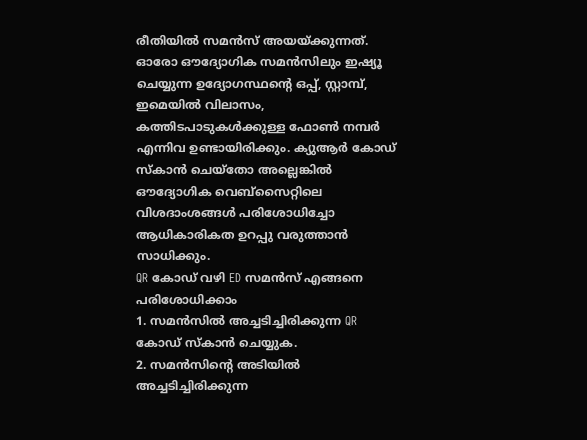രീതിയിൽ സമൻസ് അയയ്ക്കുന്നത്. ഓരോ ഔദ്യോഗിക സമൻസിലും ഇഷ്യൂ ചെയ്യുന്ന ഉദ്യോഗസ്ഥന്റെ ഒപ്പ്, സ്റ്റാമ്പ്, ഇമെയിൽ വിലാസം, കത്തിടപാടുകൾക്കുള്ള ഫോൺ നമ്പർ എന്നിവ ഉണ്ടായിരിക്കും. ക്യുആർ കോഡ് സ്കാൻ ചെയ്തോ അല്ലെങ്കിൽ ഔദ്യോഗിക വെബ്സൈറ്റിലെ വിശദാംശങ്ങൾ പരിശോധിച്ചോ ആധികാരികത ഉറപ്പു വരുത്താൻ സാധിക്കും.
QR കോഡ് വഴി ED സമൻസ് എങ്ങനെ പരിശോധിക്കാം
1. സമൻസിൽ അച്ചടിച്ചിരിക്കുന്ന QR കോഡ് സ്കാൻ ചെയ്യുക.
2. സമൻസിന്റെ അടിയിൽ അച്ചടിച്ചിരിക്കുന്ന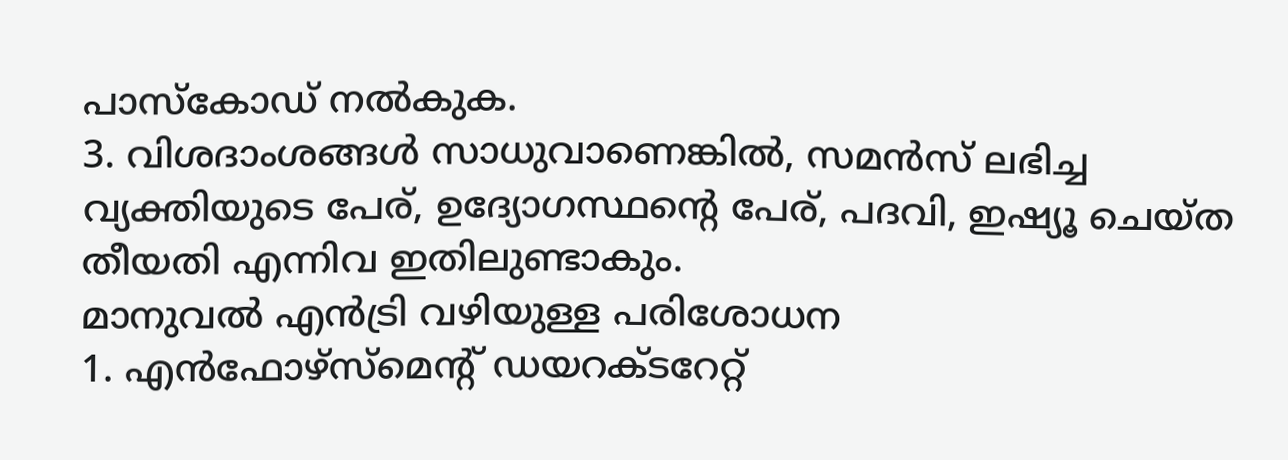പാസ്കോഡ് നൽകുക.
3. വിശദാംശങ്ങൾ സാധുവാണെങ്കിൽ, സമൻസ് ലഭിച്ച വ്യക്തിയുടെ പേര്, ഉദ്യോഗസ്ഥന്റെ പേര്, പദവി, ഇഷ്യൂ ചെയ്ത തീയതി എന്നിവ ഇതിലുണ്ടാകും.
മാനുവൽ എൻട്രി വഴിയുള്ള പരിശോധന
1. എൻഫോഴ്സ്മെന്റ് ഡയറക്ടറേറ്റ്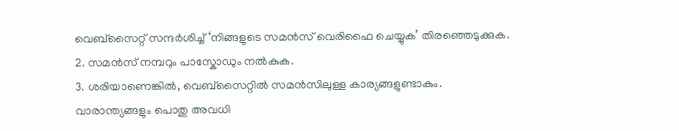വെബ്സൈറ്റ് സന്ദർശിച്ച് ‘നിങ്ങളുടെ സമൻസ് വെരിഫൈ ചെയ്യുക’ തിരഞ്ഞെടുക്കുക.
2. സമൻസ് നമ്പറും പാസ്കോഡും നൽകുക.
3. ശരിയാണെങ്കിൽ, വെബ്സൈറ്റിൽ സമൻസിലുള്ള കാര്യങ്ങളുണ്ടാകും.
വാരാന്ത്യങ്ങളും പൊതു അവധി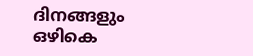ദിനങ്ങളും ഒഴികെ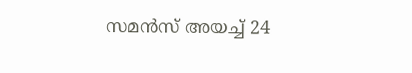സമൻസ് അയച്ച് 24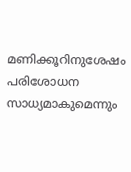മണിക്കൂറിനുശേഷം പരിശോധന സാധ്യമാകുമെന്നും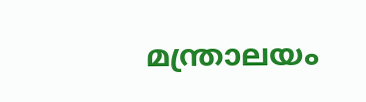മന്ത്രാലയം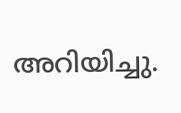അറിയിച്ചു.